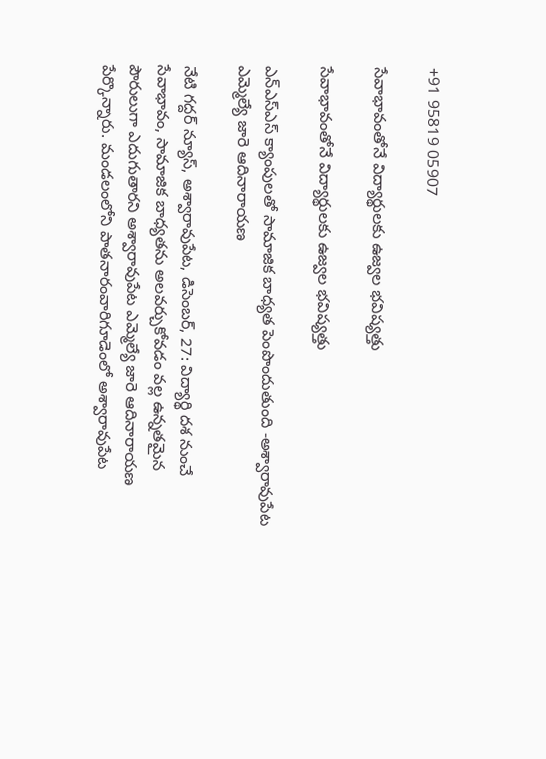+91 95819 05907

సేవాభావంతోనే విద్యార్థులకు ఉజ్వల భవిష్యత్తు

సేవాభావంతోనే విద్యార్థులకు ఉజ్వల భవిష్యత్తు

ఎన్ఎస్ఎస్ క్యాంపులతో సామాజిక బాధ్యత పెంపొందుతుంది -అశ్వారావుపేట ఎమ్మెల్యే జారె ఆదినారాయణ

నేటి గద్దర్ న్యూస్, అశ్వారావుపేట, డిసెంబర్, 27: విద్యార్థి దశ నుంచే సేవాభావం, సామాజిక బాధ్యతను అలవర్చుకోవడం వల్ల ఉన్నతమైన పౌరులుగా ఎదుగుతారని అశ్వారావుపేట ఎమ్మెల్యే జారె ఆదినారాయణ పేర్కొన్నారు. మండలంలోని పాతనారంవారిగూడెంలో అశ్వారావుపేట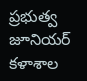ప్రభుత్వ జూనియర్ కళాశాల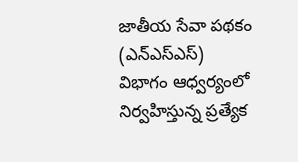జాతీయ సేవా పథకం (ఎన్ఎస్ఎస్) విభాగం ఆధ్వర్యంలో నిర్వహిస్తున్న ప్రత్యేక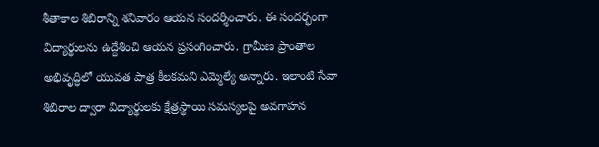శీతాకాల శిబిరాన్ని శనివారం ఆయన సందర్శించారు. ఈ సందర్భంగా విద్యార్థులను ఉద్దేశించి ఆయన ప్రసంగించారు. గ్రామీణ ప్రాంతాల అభివృద్ధిలో యువత పాత్ర కీలకమని ఎమ్మెల్యే అన్నారు. ఇలాంటి సేవా శిబిరాల ద్వారా విద్యార్థులకు క్షేత్రస్థాయి సమస్యలపై అవగాహన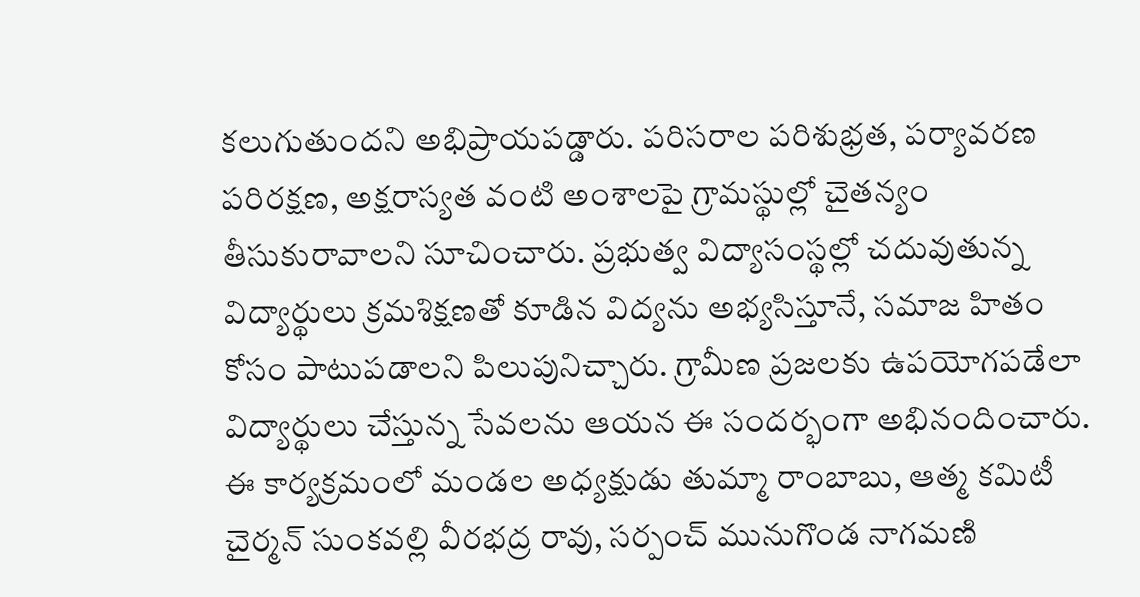కలుగుతుందని అభిప్రాయపడ్డారు. పరిసరాల పరిశుభ్రత, పర్యావరణ పరిరక్షణ, అక్షరాస్యత వంటి అంశాలపై గ్రామస్థుల్లో చైతన్యం తీసుకురావాలని సూచించారు. ప్రభుత్వ విద్యాసంస్థల్లో చదువుతున్న విద్యార్థులు క్రమశిక్షణతో కూడిన విద్యను అభ్యసిస్తూనే, సమాజ హితం కోసం పాటుపడాలని పిలుపునిచ్చారు. గ్రామీణ ప్రజలకు ఉపయోగపడేలా విద్యార్థులు చేస్తున్న సేవలను ఆయన ఈ సందర్భంగా అభినందించారు. ఈ కార్యక్రమంలో మండల అధ్యక్షుడు తుమ్మా రాంబాబు, ఆత్మ కమిటీ చైర్మన్ సుంకవల్లి వీరభద్ర రావు, సర్పంచ్ మునుగొండ నాగమణి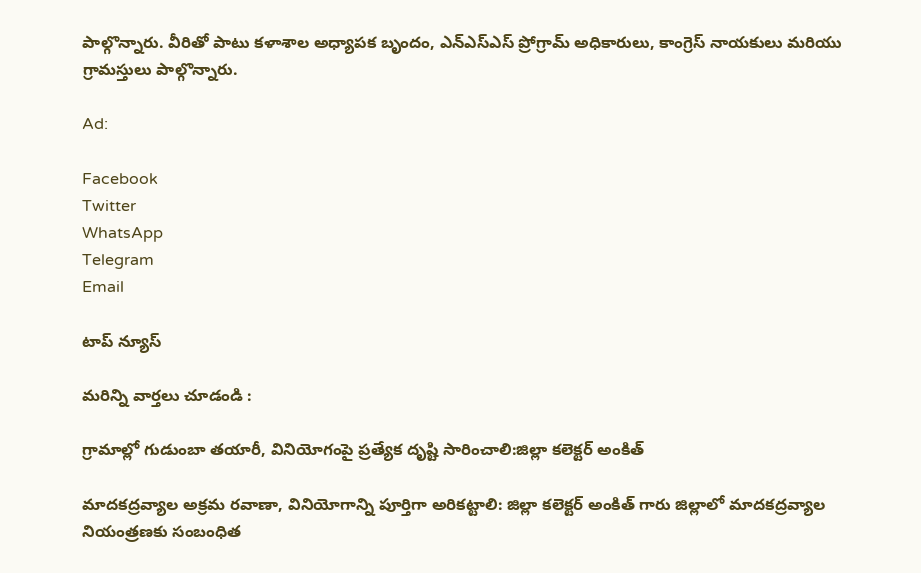పాల్గొన్నారు. వీరితో పాటు కళాశాల అధ్యాపక బృందం, ఎన్ఎస్ఎస్ ప్రోగ్రామ్ అధికారులు, కాంగ్రెస్ నాయకులు మరియు గ్రామస్తులు పాల్గొన్నారు.

Ad:

Facebook
Twitter
WhatsApp
Telegram
Email

టాప్ న్యూస్

మరిన్ని వార్తలు చూడండి :

గ్రామాల్లో గుడుంబా తయారీ, వినియోగంపై ప్రత్యేక దృష్టి సారించాలి:జిల్లా కలెక్టర్ అంకిత్

మాదకద్రవ్యాల అక్రమ రవాణా, వినియోగాన్ని పూర్తిగా అరికట్టాలి: జిల్లా కలెక్టర్ అంకిత్ గారు జిల్లాలో మాదకద్రవ్యాల నియంత్రణకు సంబంధిత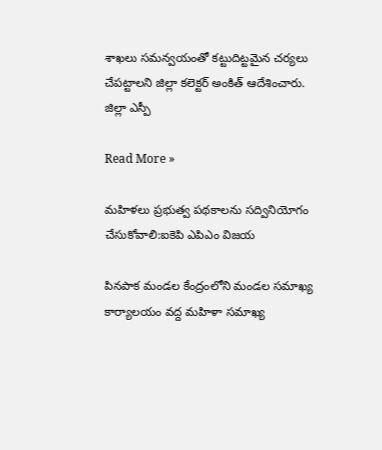శాఖలు సమన్వయంతో కట్టుదిట్టమైన చర్యలు చేపట్టాలని జిల్లా కలెక్టర్ అంకిత్ ఆదేశించారు. జిల్లా ఎస్పీ

Read More »

మహిళలు ప్రభుత్వ పథకాలను సద్వినియోగం చేసుకోవాలి:ఐకెపి ఎపిఎం విజయ

పినపాక మండల కేంద్రంలోని మండల సమాఖ్య కార్యాలయం వద్ద మహిళా సమాఖ్య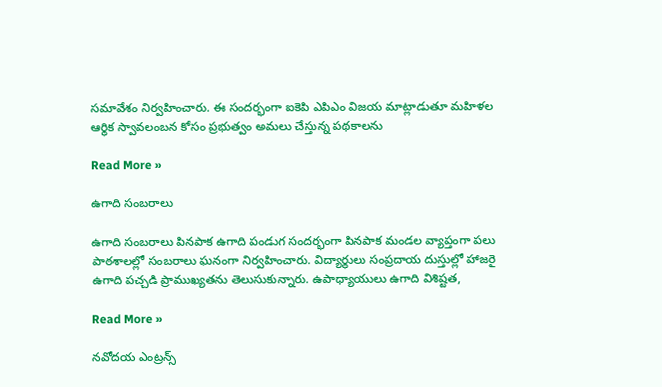సమావేశం నిర్వహించారు. ఈ సందర్భంగా ఐకెపి ఎపిఎం విజయ మాట్లాడుతూ మహిళల ఆర్థిక స్వావలంబన కోసం ప్రభుత్వం అమలు చేస్తున్న పథకాలను

Read More »

ఉగాది సంబరాలు

ఉగాది సంబరాలు పినపాక ఉగాది పండుగ సందర్భంగా పినపాక మండల వ్యాప్తంగా పలు పాఠశాలల్లో సంబరాలు ఘనంగా నిర్వహించారు. విద్యార్థులు సంప్రదాయ దుస్తుల్లో హాజరై ఉగాది పచ్చడి ప్రాముఖ్యతను తెలుసుకున్నారు. ఉపాధ్యాయులు ఉగాది విశిష్టత,

Read More »

నవోదయ ఎంట్రన్స్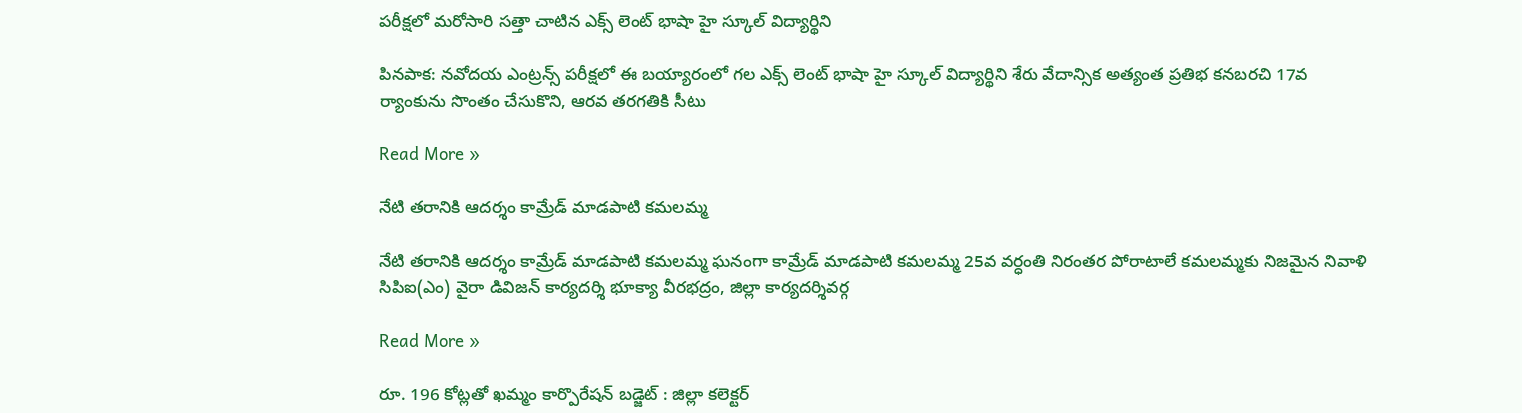పరీక్షలో మరోసారి సత్తా చాటిన ఎక్స్ లెంట్ భాషా హై స్కూల్ విద్యార్థిని

పినపాక: నవోదయ ఎంట్రన్స్ పరీక్షలో ఈ బయ్యారంలో గల ఎక్స్ లెంట్ భాషా హై స్కూల్ విద్యార్థిని శేరు వేదాన్సిక అత్యంత ప్రతిభ కనబరచి 17వ ర్యాంకును సొంతం చేసుకొని, ఆరవ తరగతికి సీటు

Read More »

నేటి తరానికి ఆదర్శం కామ్రేడ్ మాడపాటి కమలమ్మ

నేటి తరానికి ఆదర్శం కామ్రేడ్ మాడపాటి కమలమ్మ ఘనంగా కామ్రేడ్ మాడపాటి కమలమ్మ 25వ వర్ధంతి నిరంతర పోరాటాలే కమలమ్మకు నిజమైన నివాళి సిపిఐ(ఎం) వైరా డివిజన్ కార్యదర్శి భూక్యా వీరభద్రం, జిల్లా కార్యదర్శివర్గ

Read More »

రూ. 196 కోట్లతో ఖమ్మం కార్పొరేషన్ బడ్జెట్ : జిల్లా కలెక్టర్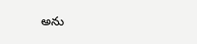అను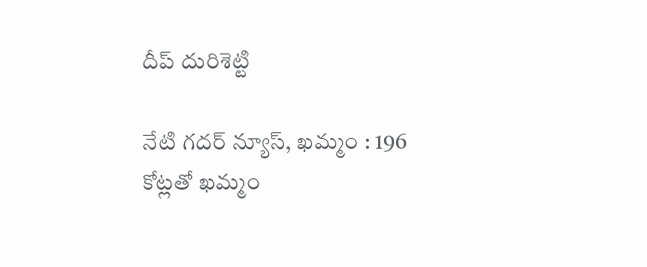దీప్ దురిశెట్టి

నేటి గదర్ న్యూస్, ఖమ్మం : 196 కోట్లతో ఖమ్మం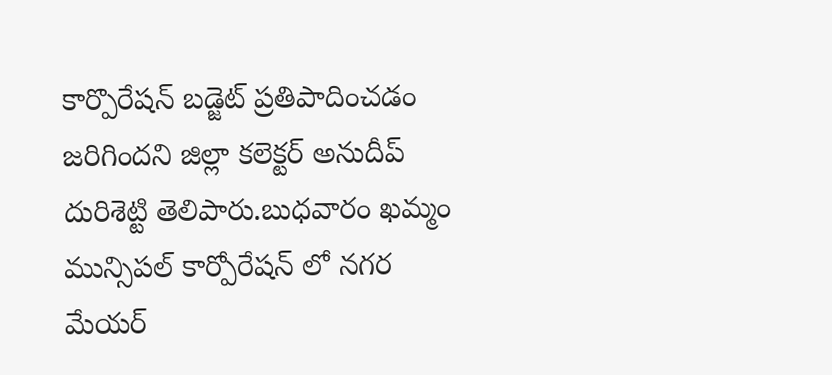కార్పొరేషన్ బడ్జెట్ ప్రతిపాదించడం జరిగిందని జిల్లా కలెక్టర్ అనుదీప్ దురిశెట్టి తెలిపారు.బుధవారం ఖమ్మం మున్సిపల్ కార్పోరేషన్ లో నగర మేయర్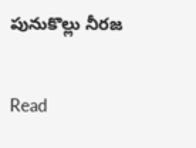పునుకొల్లు నీరజ

Read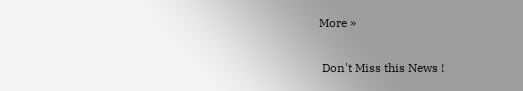More »

 Don't Miss this News !